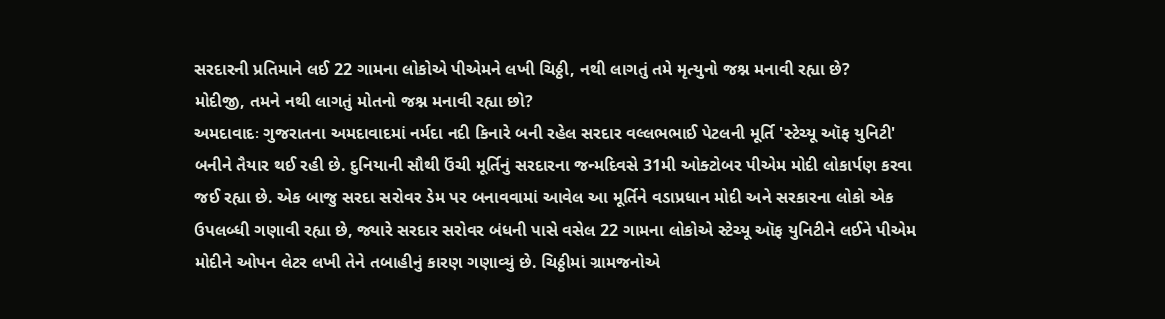સરદારની પ્રતિમાને લઈ 22 ગામના લોકોએ પીએમને લખી ચિઠ્ઠી, નથી લાગતું તમે મૃત્યુનો જશ્ન મનાવી રહ્યા છે?
મોદીજી, તમને નથી લાગતું મોતનો જશ્ન મનાવી રહ્યા છો?
અમદાવાદઃ ગુજરાતના અમદાવાદમાં નર્મદા નદી કિનારે બની રહેલ સરદાર વલ્લભભાઈ પેટલની મૂર્તિ 'સ્ટેચ્યૂ ઑફ યુનિટી' બનીને તૈયાર થઈ રહી છે. દુનિયાની સૌથી ઉંચી મૂર્તિનું સરદારના જન્મદિવસે 31મી ઓક્ટોબર પીએમ મોદી લોકાર્પણ કરવા જઈ રહ્યા છે. એક બાજુ સરદા સરોવર ડેમ પર બનાવવામાં આવેલ આ મૂર્તિને વડાપ્રધાન મોદી અને સરકારના લોકો એક ઉપલબ્ધી ગણાવી રહ્યા છે, જ્યારે સરદાર સરોવર બંધની પાસે વસેલ 22 ગામના લોકોએ સ્ટેચ્યૂ ઑફ યુનિટીને લઈને પીએમ મોદીને ઓપન લેટર લખી તેને તબાહીનું કારણ ગણાવ્યું છે. ચિઠ્ઠીમાં ગ્રામજનોએ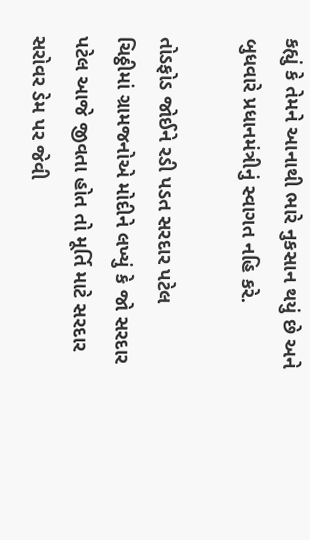કહ્યું કે તેમને આનાથી ભારે નુકસાન થયું છે અને બુધવારે પ્રધાનમંત્રીનું સ્વાગત નહિ કરે.

તોડફોડ જોઈને રડી પડત સરદાર પટેલ
ચિઠ્ઠીમાં ગ્રામજનોએ મોદીને લખ્યું કે જો સરદાર પટેલ આજે જીવતા હોત તો મૂર્તિ માટે સરદાર સરોવર ડેમ પર જેવી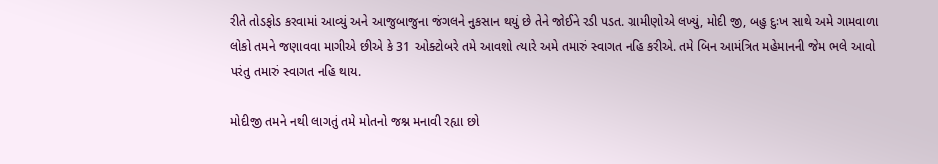રીતે તોડફોડ કરવામાં આવ્યું અને આજુબાજુના જંગલને નુકસાન થયું છે તેને જોઈને રડી પડત. ગ્રામીણોએ લખ્યું, મોદી જી, બહુ દુઃખ સાથે અમે ગામવાળા લોકો તમને જણાવવા માગીએ છીએ કે 31 ઓક્ટોબરે તમે આવશો ત્યારે અમે તમારું સ્વાગત નહિ કરીએ. તમે બિન આમંત્રિત મહેમાનની જેમ ભલે આવો પરંતુ તમારું સ્વાગત નહિ થાય.

મોદીજી તમને નથી લાગતું તમે મોતનો જશ્ન મનાવી રહ્યા છો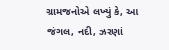ગ્રામજનોએ લખ્યું કે, આ જંગલ, નદી, ઝરણાં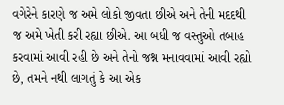વગેરેને કારણે જ અમે લોકો જીવતા છીએ અને તેની મદદથી જ અમે ખેતી કરી રહ્યા છીએ. આ બધી જ વસ્તુઓ તબાહ કરવામાં આવી રહી છે અને તેનો જશ્ન મનાવવામાં આવી રહ્યો છે, તમને નથી લાગતું કે આ એક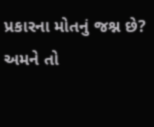પ્રકારના મોતનું જશ્ન છે? અમને તો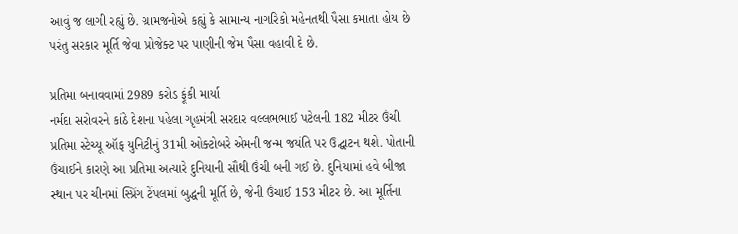આવું જ લાગી રહ્યું છે. ગ્રામજનોએ કહ્યું કે સામાન્ય નાગરિકો મહેનતથી પૈસા કમાતા હોય છે પરંતુ સરકાર મૂર્તિ જેવા પ્રોજેક્ટ પર પાણીની જેમ પૈસા વહાવી દે છે.

પ્રતિમા બનાવવામાં 2989 કરોડ ફૂંકી માર્યા
નર્મદા સરોવરને કાંઠે દેશના પહેલા ગૃહમંત્રી સરદાર વલ્લભભાઈ પટેલની 182 મીટર ઉંચી પ્રતિમા સ્ટેચ્યૂ ઑફ યુનિટીનું 31મી ઓક્ટોબરે એમની જન્મ જયંતિ પર ઉદ્ઘાટન થશે. પોતાની ઉંચાઈને કારણે આ પ્રતિમા અત્યારે દુનિયાની સૌથી ઉંચી બની ગઈ છે. દુનિયામાં હવે બીજા સ્થાન પર ચીનમાં સ્પ્રિંગ ટેંપલમાં બુદ્ધની મૂર્તિ છે, જેની ઉંચાઈ 153 મીટર છે. આ મૂર્તિના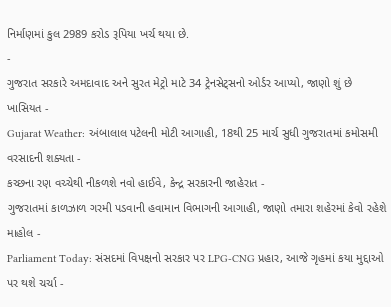નિર્માણમાં કુલ 2989 કરોડ રૂપિયા ખર્ચ થયા છે.
-
ગુજરાત સરકારે અમદાવાદ અને સુરત મેટ્રો માટે 34 ટ્રેનસેટ્સનો ઓર્ડર આપ્યો, જાણો શું છે ખાસિયત -
Gujarat Weather: અંબાલાલ પટેલની મોટી આગાહી, 18થી 25 માર્ચ સુધી ગુજરાતમાં કમોસમી વરસાદની શક્યતા -
કચ્છના રણ વચ્ચેથી નીકળશે નવો હાઈવે, કેન્દ્ર સરકારની જાહેરાત -
ગુજરાતમાં કાળઝાળ ગરમી પડવાની હવામાન વિભાગની આગાહી, જાણો તમારા શહેરમાં કેવો રહેશે માહોલ -
Parliament Today: સંસદમાં વિપક્ષનો સરકાર પર LPG-CNG પ્રહાર, આજે ગૃહમાં કયા મુદ્દાઓ પર થશે ચર્ચા -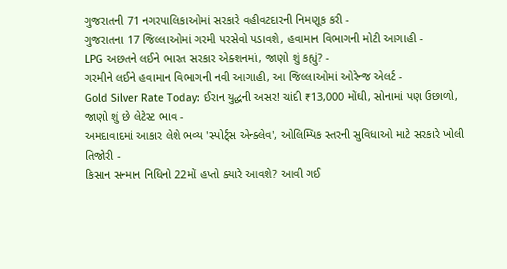ગુજરાતની 71 નગરપાલિકાઓમાં સરકારે વહીવટદારની નિમણૂક કરી -
ગુજરાતના 17 જિલ્લાઓમાં ગરમી પરસેવો પડાવશે, હવામાન વિભાગની મોટી આગાહી -
LPG અછતને લઈને ભારત સરકાર એક્શનમાં, જાણો શું કહ્યું? -
ગરમીને લઈને હવામાન વિભાગની નવી આગાહી, આ જિલ્લાઓમાં ઓરેન્જ એલર્ટ -
Gold Silver Rate Today: ઈરાન યુદ્ધની અસર! ચાંદી ₹13,000 મોંઘી, સોનામાં પણ ઉછાળો, જાણો શું છે લેટેસ્ટ ભાવ -
અમદાવાદમાં આકાર લેશે ભવ્ય 'સ્પોર્ટ્સ એન્ક્લેવ', ઓલિમ્પિક સ્તરની સુવિધાઓ માટે સરકારે ખોલી તિજોરી -
કિસાન સન્માન નિધિનો 22મોં હપ્તો ક્યારે આવશે? આવી ગઈ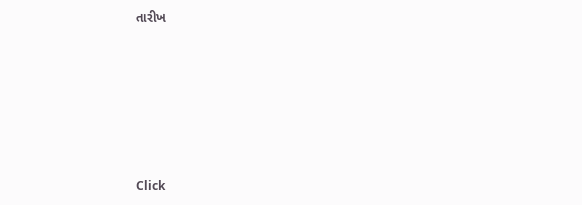તારીખ











Click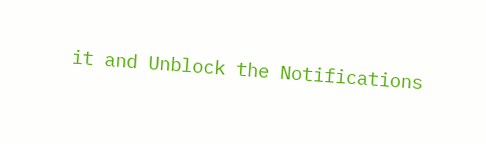it and Unblock the Notifications